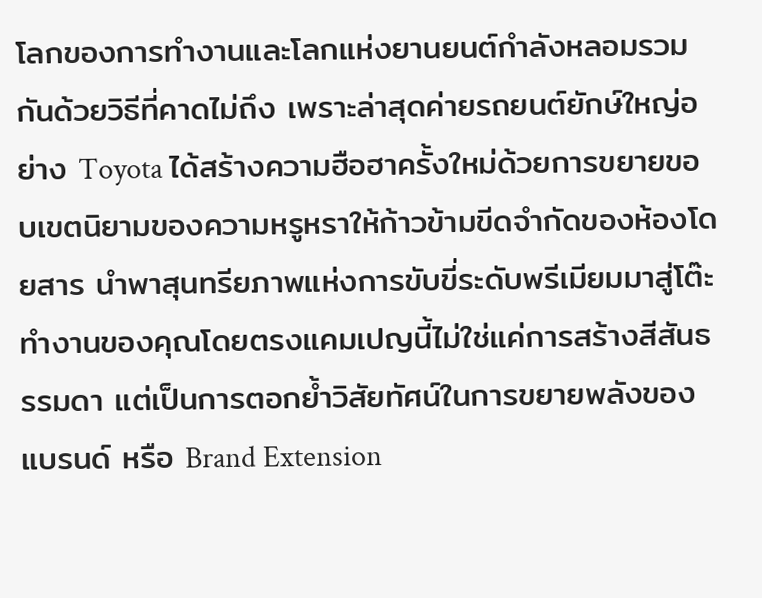โลกของการทำงานและโลกแห่งยานยนต์กำลังหลอมรวมกันด้วยวิธีที่คาดไม่ถึง เพราะล่าสุดค่ายรถยนต์ยักษ์ใหญ่อย่าง Toyota ได้สร้างความฮือฮาครั้งใหม่ด้วยการขยายขอบเขตนิยามของความหรูหราให้ก้าวข้ามขีดจำกัดของห้องโดยสาร นำพาสุนทรียภาพแห่งการขับขี่ระดับพรีเมียมมาสู่โต๊ะทำงานของคุณโดยตรงแคมเปญนี้ไม่ใช่แค่การสร้างสีสันธรรมดา แต่เป็นการตอกย้ำวิสัยทัศน์ในการขยายพลังของแบรนด์ หรือ Brand Extension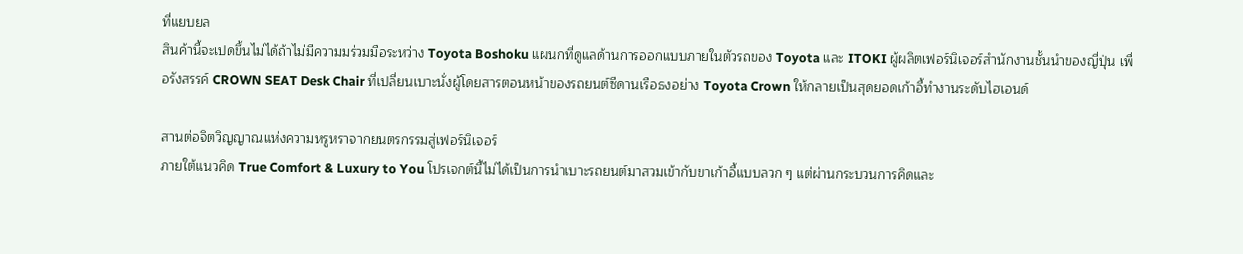ที่แยบยล
สินค้านี้จะเปดขึ้นไม่ได้ถ้าไม่มีความมร่วมมือระหว่าง Toyota Boshoku แผนกที่ดูแลด้านการออกแบบภายในตัวรถของ Toyota และ ITOKI ผู้ผลิตเฟอร์นิเจอร์สำนักงานชั้นนำของญี่ปุ่น เพื่อรังสรรค์ CROWN SEAT Desk Chair ที่เปลี่ยนเบาะนั่งผู้โดยสารตอนหน้าของรถยนต์ซีดานเรือธงอย่าง Toyota Crown ให้กลายเป็นสุดยอดเก้าอี้ทำงานระดับไฮเอนด์

สานต่อจิตวิญญาณแห่งความหรูหราจากยนตรกรรมสู่เฟอร์นิเจอร์
ภายใต้แนวคิด True Comfort & Luxury to You โปรเจกต์นี้ไม่ได้เป็นการนำเบาะรถยนต์มาสวมเข้ากับขาเก้าอี้แบบลวก ๆ แต่ผ่านกระบวนการคิดและ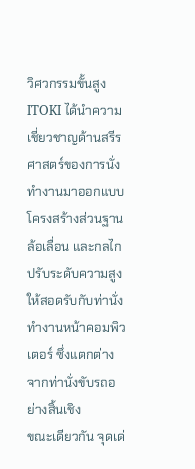วิศวกรรมขั้นสูง ITOKI ได้นำความเชี่ยวชาญด้านสรีรศาสตร์ของการนั่งทำงานมาออกแบบโครงสร้างส่วนฐาน ล้อเลื่อน และกลไกปรับระดับความสูงให้สอดรับกับท่านั่งทำงานหน้าคอมพิวเตอร์ ซึ่งแตกต่างจากท่านั่งขับรถอย่างสิ้นเชิง
ขณะเดียวกัน จุดเด่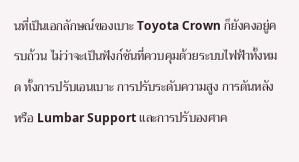นที่เป็นเอกลักษณ์ของเบาะ Toyota Crown ก็ยังคงอยู่ครบถ้วน ไม่ว่าจะเป็นฟังก์ชันที่ควบคุมด้วยระบบไฟฟ้าทั้งหมด ทั้งการปรับเอนเบาะ การปรับระดับความสูง การดันหลัง หรือ Lumbar Support และการปรับองศาค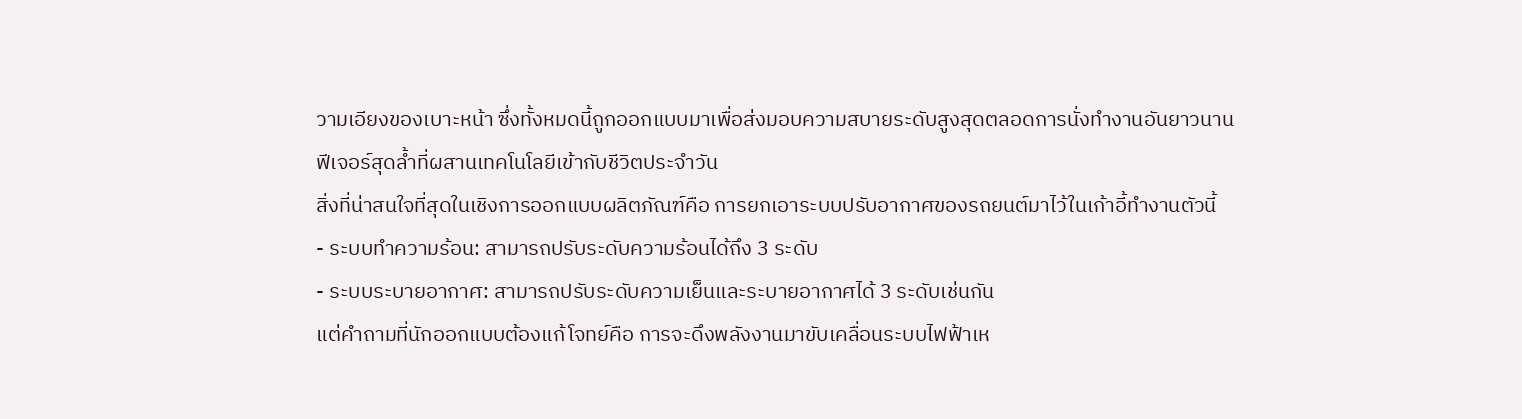วามเอียงของเบาะหน้า ซึ่งทั้งหมดนี้ถูกออกแบบมาเพื่อส่งมอบความสบายระดับสูงสุดตลอดการนั่งทำงานอันยาวนาน
ฟีเจอร์สุดล้ำที่ผสานเทคโนโลยีเข้ากับชีวิตประจำวัน
สิ่งที่น่าสนใจที่สุดในเชิงการออกแบบผลิตภัณฑ์คือ การยกเอาระบบปรับอากาศของรถยนต์มาไว้ในเก้าอี้ทำงานตัวนี้
- ระบบทำความร้อน: สามารถปรับระดับความร้อนได้ถึง 3 ระดับ
- ระบบระบายอากาศ: สามารถปรับระดับความเย็นและระบายอากาศได้ 3 ระดับเช่นกัน
แต่คำถามที่นักออกแบบต้องแก้โจทย์คือ การจะดึงพลังงานมาขับเคลื่อนระบบไฟฟ้าเห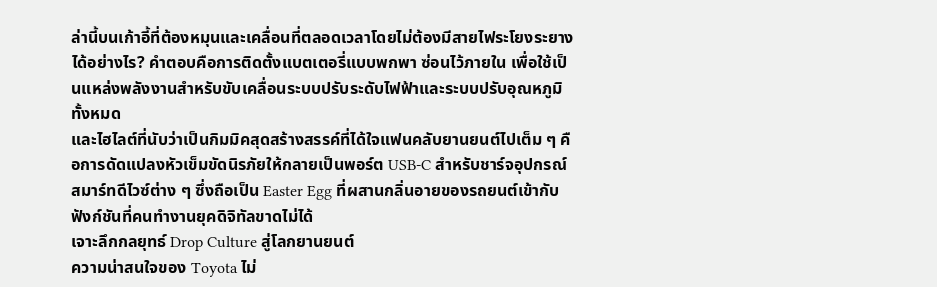ล่านี้บนเก้าอี้ที่ต้องหมุนและเคลื่อนที่ตลอดเวลาโดยไม่ต้องมีสายไฟระโยงระยางได้อย่างไร? คำตอบคือการติดตั้งแบตเตอรี่แบบพกพา ซ่อนไว้ภายใน เพื่อใช้เป็นแหล่งพลังงานสำหรับขับเคลื่อนระบบปรับระดับไฟฟ้าและระบบปรับอุณหภูมิทั้งหมด
และไฮไลต์ที่นับว่าเป็นกิมมิคสุดสร้างสรรค์ที่ได้ใจแฟนคลับยานยนต์ไปเต็ม ๆ คือการดัดแปลงหัวเข็มขัดนิรภัยให้กลายเป็นพอร์ต USB-C สำหรับชาร์จอุปกรณ์สมาร์ทดีไวซ์ต่าง ๆ ซึ่งถือเป็น Easter Egg ที่ผสานกลิ่นอายของรถยนต์เข้ากับฟังก์ชันที่คนทำงานยุคดิจิทัลขาดไม่ได้
เจาะลึกกลยุทธ์ Drop Culture สู่โลกยานยนต์
ความน่าสนใจของ Toyota ไม่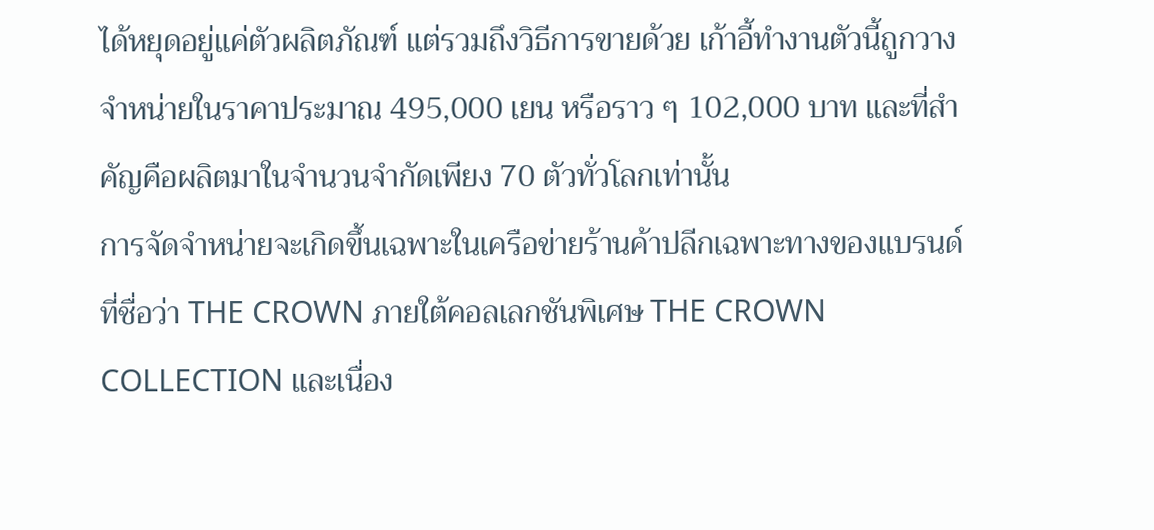ได้หยุดอยู่แค่ตัวผลิตภัณฑ์ แต่รวมถึงวิธีการขายด้วย เก้าอี้ทำงานตัวนี้ถูกวางจำหน่ายในราคาประมาณ 495,000 เยน หรือราว ๆ 102,000 บาท และที่สำคัญคือผลิตมาในจำนวนจำกัดเพียง 70 ตัวทั่วโลกเท่านั้น
การจัดจำหน่ายจะเกิดขึ้นเฉพาะในเครือข่ายร้านค้าปลีกเฉพาะทางของแบรนด์ที่ชื่อว่า THE CROWN ภายใต้คอลเลกชันพิเศษ THE CROWN COLLECTION และเนื่อง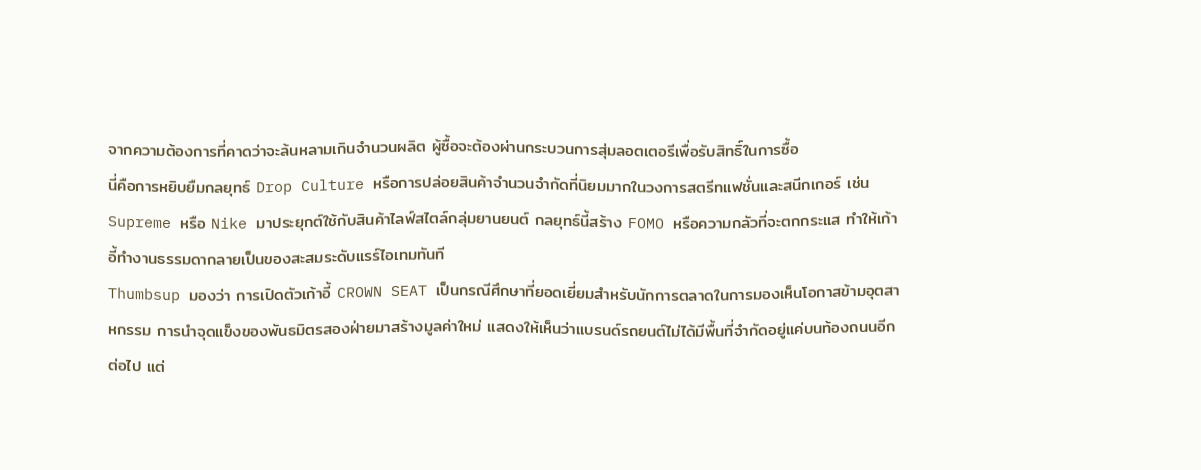จากความต้องการที่คาดว่าจะล้นหลามเกินจำนวนผลิต ผู้ซื้อจะต้องผ่านกระบวนการสุ่มลอตเตอรีเพื่อรับสิทธิ์ในการซื้อ
นี่คือการหยิบยืมกลยุทธ์ Drop Culture หรือการปล่อยสินค้าจำนวนจำกัดที่นิยมมากในวงการสตรีทแฟชั่นและสนีกเกอร์ เช่น Supreme หรือ Nike มาประยุกต์ใช้กับสินค้าไลฟ์สไตล์กลุ่มยานยนต์ กลยุทธ์นี้สร้าง FOMO หรือความกลัวที่จะตกกระแส ทำให้เก้าอี้ทำงานธรรมดากลายเป็นของสะสมระดับแรร์ไอเทมทันที
Thumbsup มองว่า การเปิดตัวเก้าอี้ CROWN SEAT เป็นกรณีศึกษาที่ยอดเยี่ยมสำหรับนักการตลาดในการมองเห็นโอกาสข้ามอุตสาหกรรม การนำจุดแข็งของพันธมิตรสองฝ่ายมาสร้างมูลค่าใหม่ แสดงให้เห็นว่าแบรนด์รถยนต์ไม่ได้มีพื้นที่จำกัดอยู่แค่บนท้องถนนอีกต่อไป แต่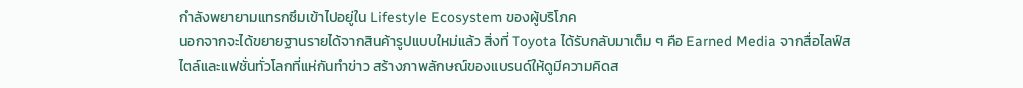กำลังพยายามแทรกซึมเข้าไปอยู่ใน Lifestyle Ecosystem ของผู้บริโภค
นอกจากจะได้ขยายฐานรายได้จากสินค้ารูปแบบใหม่แล้ว สิ่งที่ Toyota ได้รับกลับมาเต็ม ๆ คือ Earned Media จากสื่อไลฟ์สไตล์และแฟชั่นทั่วโลกที่แห่กันทำข่าว สร้างภาพลักษณ์ของแบรนด์ให้ดูมีความคิดส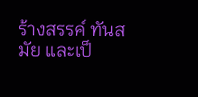ร้างสรรค์ ทันสมัย และเป็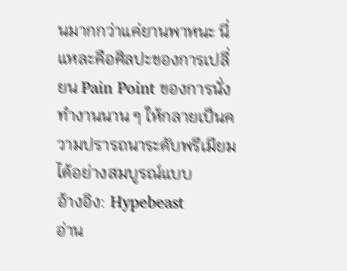นมากกว่าแค่ยานพาหนะ นี่แหละคือศิลปะของการเปลี่ยน Pain Point ของการนั่งทำงานนาน ๆ ให้กลายเป็นความปรารถนาระดับพรีเมียมได้อย่างสมบูรณ์แบบ
อ้างอิง: Hypebeast
อ่าน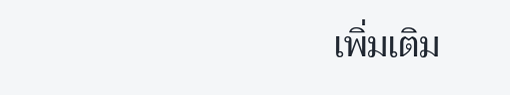เพิ่มเติม